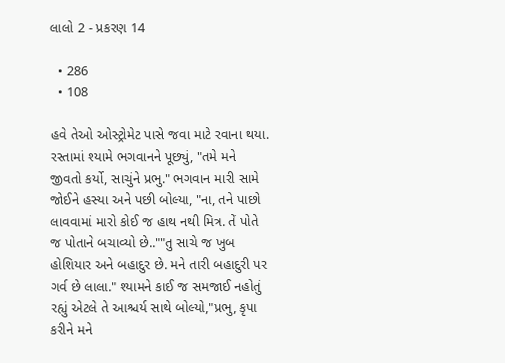લાલો 2 - પ્રકરણ 14

  • 286
  • 108

હવે તેઓ ઓસ્ટ્રોમેટ પાસે જવા માટે રવાના થયા. રસ્તામાં શ્યામે ભગવાનને પૂછ્યું, "તમે મને જીવતો કર્યો, સાચુંને પ્રભુ." ભગવાન મારી સામે જોઈને હસ્યા અને પછી બોલ્યા, "ના, તને પાછો લાવવામાં મારો કોઈ જ હાથ નથી મિત્ર. તેં પોતે જ પોતાને બચાવ્યો છે..""તુ સાચે જ ખુબ હોશિયાર અને બહાદુર છે. મને તારી બહાદુરી પર ગર્વ છે લાલા." શ્યામને કાઈ જ સમજાઈ નહોતું રહ્યું એટલે તે આશ્ચર્ય સાથે બોલ્યો,"પ્રભુ, કૃપા કરીને મને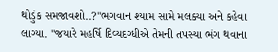થોડુંક સમજાવશો..?"ભગવાન શ્યામ સામે મલક્યા અને કહેવા લાગ્યા. "જયારે મહર્ષિ દિવ્યદગ્ધીએ તેમની તપસ્યા ભંગ થવાના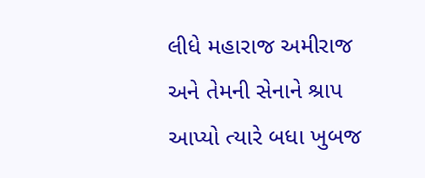લીધે મહારાજ અમીરાજ અને તેમની સેનાને શ્રાપ આપ્યો ત્યારે બધા ખુબજ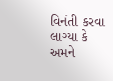વિનંતી કરવા લાગ્યા કે અમને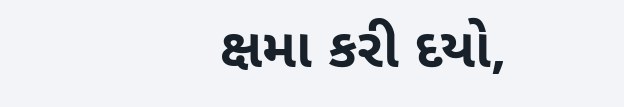ક્ષમા કરી દયો,